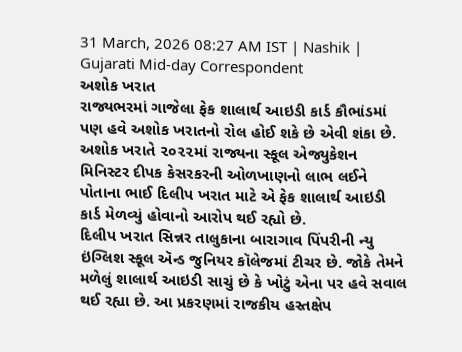31 March, 2026 08:27 AM IST | Nashik | Gujarati Mid-day Correspondent
અશોક ખરાત
રાજ્યભરમાં ગાજેલા ફેક શાલાર્થ આઇડી કાર્ડ કૌભાંડમાં પણ હવે અશોક ખરાતનો રોલ હોઈ શકે છે એવી શંકા છે. અશોક ખરાતે ૨૦૨૨માં રાજ્યના સ્કૂલ એજ્યુકેશન મિનિસ્ટર દીપક કેસરકરની ઓળખાણનો લાભ લઈને પોતાના ભાઈ દિલીપ ખરાત માટે એ ફેક શાલાર્થ આઇડી કાર્ડ મેળવ્યું હોવાનો આરોપ થઈ રહ્યો છે.
દિલીપ ખરાત સિન્નર તાલુકાના બારાગાવ પિંપરીની ન્યુ ઇંગ્લિશ સ્કૂલ ઍન્ડ જુનિયર કૉલેજમાં ટીચર છે. જોકે તેમને મળેલું શાલાર્થ આઇડી સાચું છે કે ખોટું એના પર હવે સવાલ થઈ રહ્યા છે. આ પ્રકરણમાં રાજકીય હસ્તક્ષેપ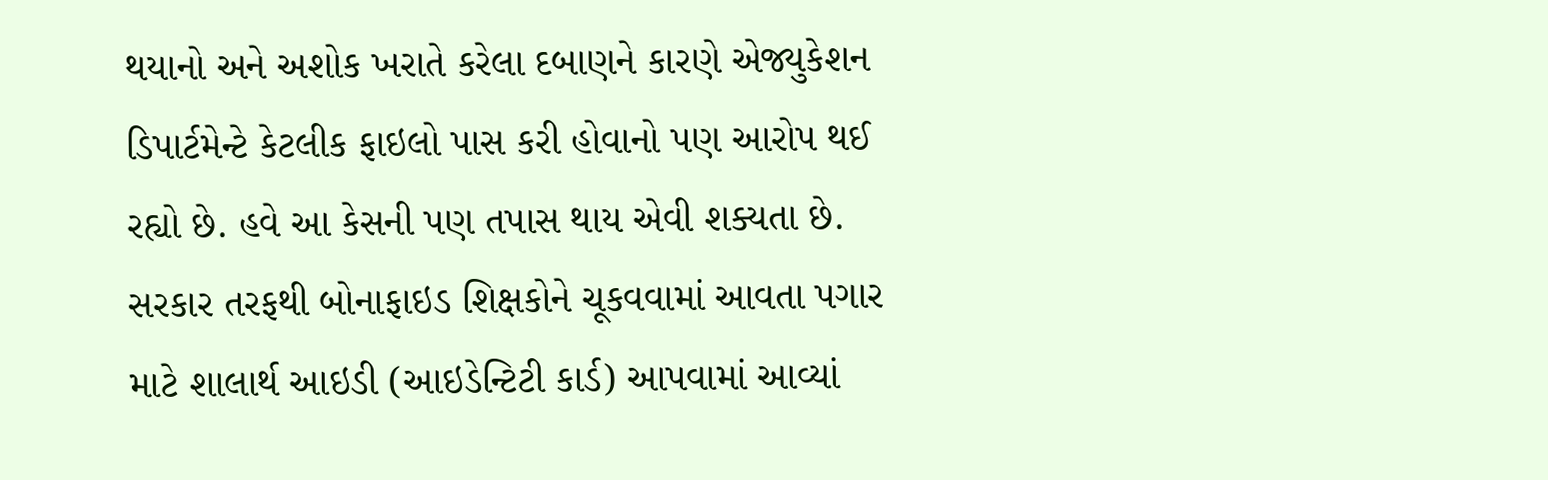થયાનો અને અશોક ખરાતે કરેલા દબાણને કારણે એજ્યુકેશન ડિપાર્ટમેન્ટે કેટલીક ફાઇલો પાસ કરી હોવાનો પણ આરોપ થઈ રહ્યો છે. હવે આ કેસની પણ તપાસ થાય એવી શક્યતા છે.
સરકાર તરફથી બોનાફાઇડ શિક્ષકોને ચૂકવવામાં આવતા પગાર માટે શાલાર્થ આઇડી (આઇડેન્ટિટી કાર્ડ) આપવામાં આવ્યાં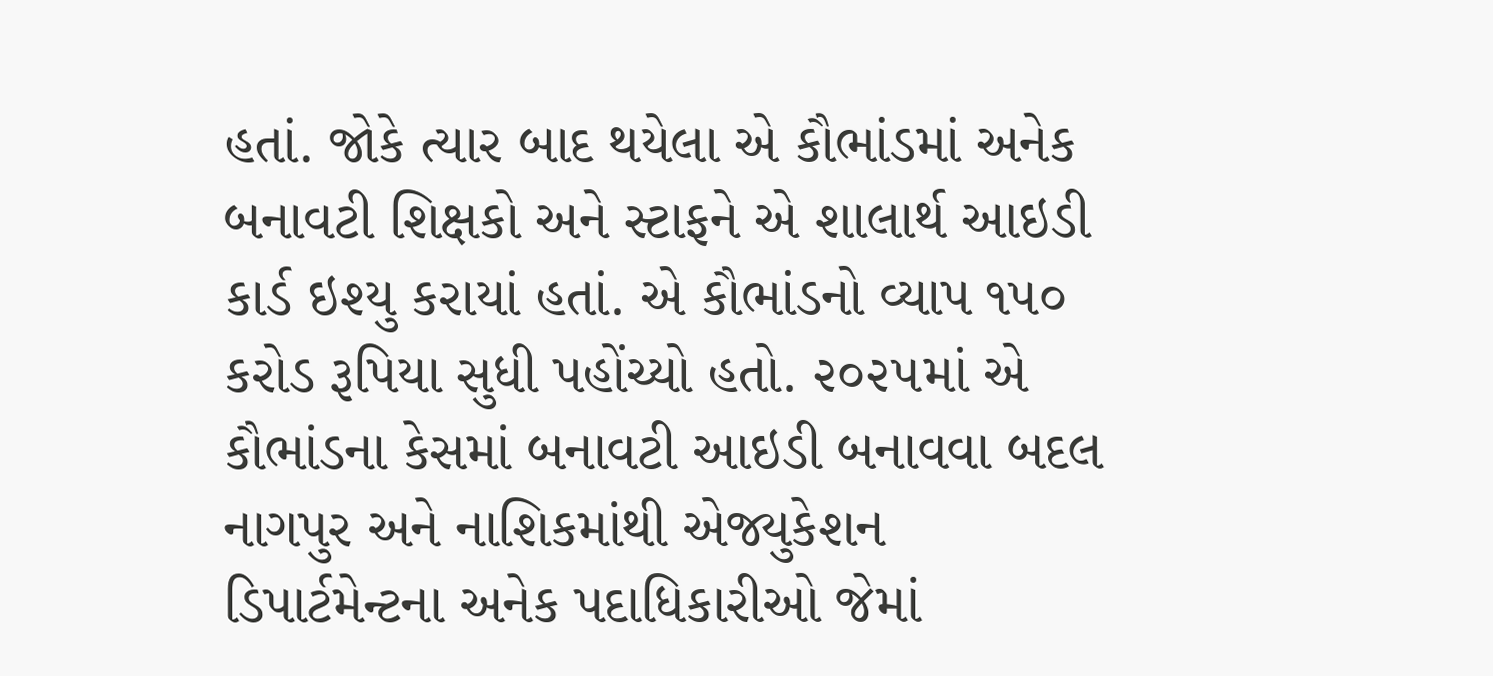હતાં. જોકે ત્યાર બાદ થયેલા એ કૌભાંડમાં અનેક બનાવટી શિક્ષકો અને સ્ટાફને એ શાલાર્થ આઇડી કાર્ડ ઇશ્યુ કરાયાં હતાં. એ કૌભાંડનો વ્યાપ ૧૫૦ કરોડ રૂપિયા સુધી પહોંચ્યો હતો. ૨૦૨૫માં એ કૌભાંડના કેસમાં બનાવટી આઇડી બનાવવા બદલ નાગપુર અને નાશિકમાંથી એજ્યુકેશન ડિપાર્ટમેન્ટના અનેક પદાધિકારીઓ જેમાં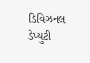ડિવિઝનલ ડેપ્યુટી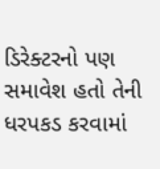ડિરેક્ટરનો પણ સમાવેશ હતો તેની ધરપકડ કરવામાં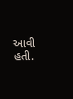આવી હતી.